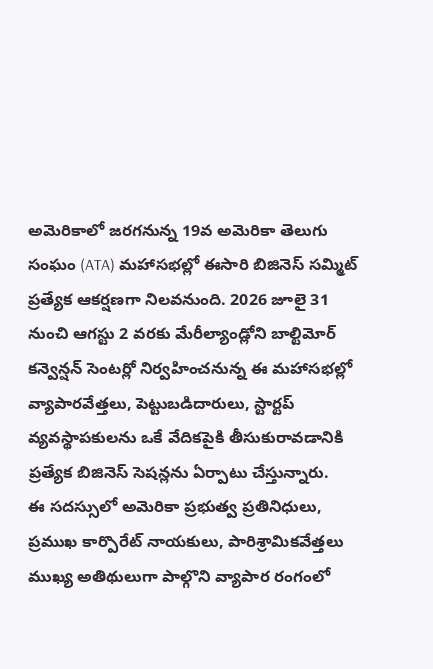అమెరికాలో జరగనున్న 19వ అమెరికా తెలుగు సంఘం (ATA) మహాసభల్లో ఈసారి బిజినెస్ సమ్మిట్ ప్రత్యేక ఆకర్షణగా నిలవనుంది. 2026 జూలై 31 నుంచి ఆగస్టు 2 వరకు మేరీల్యాండ్లోని బాల్టిమోర్ కన్వెన్షన్ సెంటర్లో నిర్వహించనున్న ఈ మహాసభల్లో వ్యాపారవేత్తలు, పెట్టుబడిదారులు, స్టార్టప్ వ్యవస్థాపకులను ఒకే వేదికపైకి తీసుకురావడానికి ప్రత్యేక బిజినెస్ సెషన్లను ఏర్పాటు చేస్తున్నారు.
ఈ సదస్సులో అమెరికా ప్రభుత్వ ప్రతినిధులు, ప్రముఖ కార్పొరేట్ నాయకులు, పారిశ్రామికవేత్తలు ముఖ్య అతిథులుగా పాల్గొని వ్యాపార రంగంలో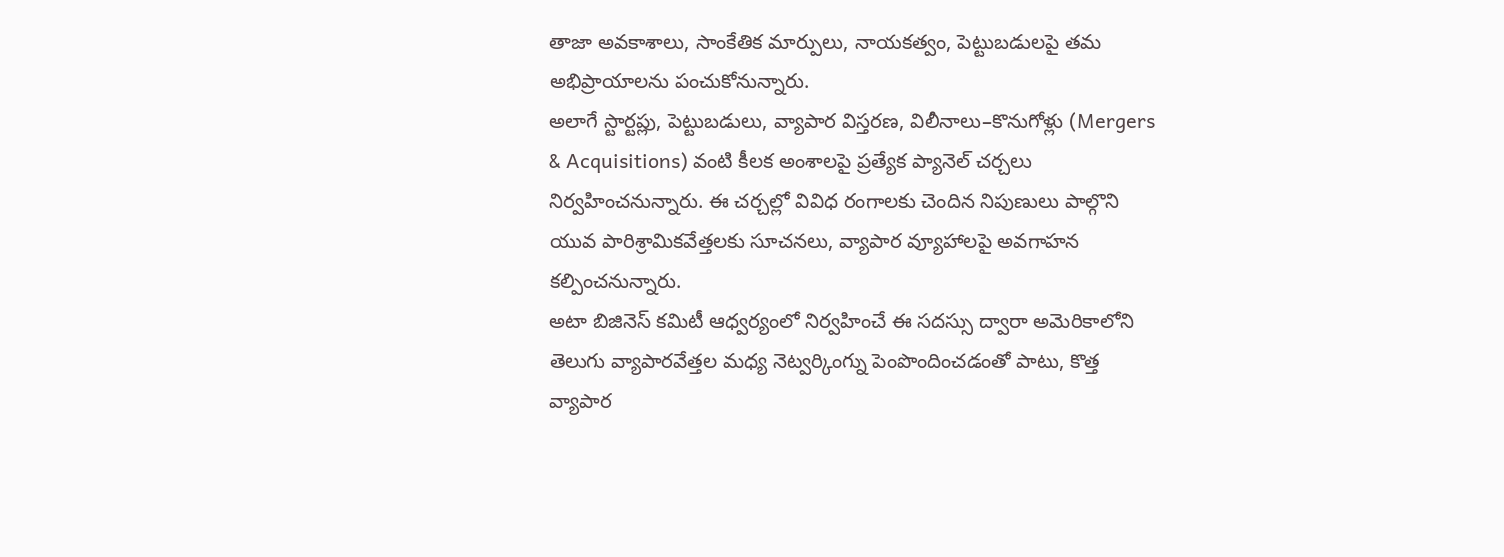తాజా అవకాశాలు, సాంకేతిక మార్పులు, నాయకత్వం, పెట్టుబడులపై తమ అభిప్రాయాలను పంచుకోనున్నారు.
అలాగే స్టార్టప్లు, పెట్టుబడులు, వ్యాపార విస్తరణ, విలీనాలు–కొనుగోళ్లు (Mergers & Acquisitions) వంటి కీలక అంశాలపై ప్రత్యేక ప్యానెల్ చర్చలు నిర్వహించనున్నారు. ఈ చర్చల్లో వివిధ రంగాలకు చెందిన నిపుణులు పాల్గొని యువ పారిశ్రామికవేత్తలకు సూచనలు, వ్యాపార వ్యూహాలపై అవగాహన కల్పించనున్నారు.
అటా బిజినెస్ కమిటీ ఆధ్వర్యంలో నిర్వహించే ఈ సదస్సు ద్వారా అమెరికాలోని తెలుగు వ్యాపారవేత్తల మధ్య నెట్వర్కింగ్ను పెంపొందించడంతో పాటు, కొత్త వ్యాపార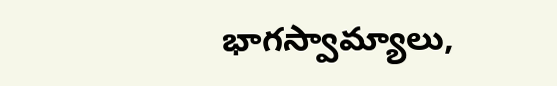భాగస్వామ్యాలు,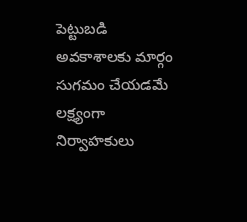పెట్టుబడి అవకాశాలకు మార్గం సుగమం చేయడమే లక్ష్యంగా నిర్వాహకులు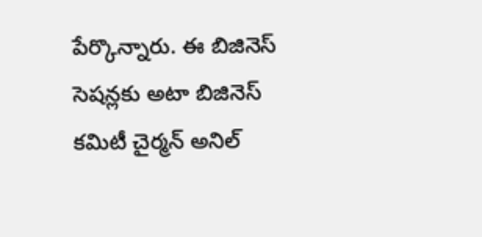పేర్కొన్నారు. ఈ బిజినెస్ సెషన్లకు అటా బిజినెస్ కమిటీ చైర్మన్ అనిల్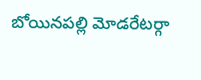బోయినపల్లి మోడరేటర్గా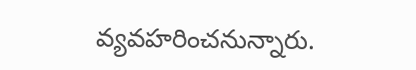వ్యవహరించనున్నారు.